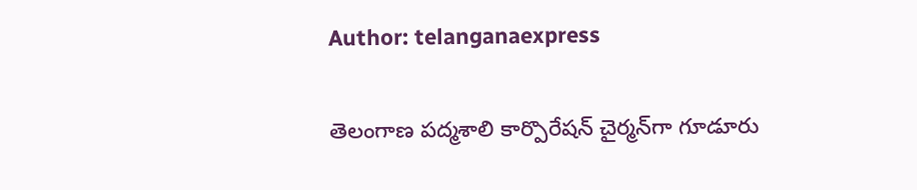Author: telanganaexpress

తెలంగాణ పద్మశాలి కార్పొరేషన్ చైర్మన్‌గా గూడూరు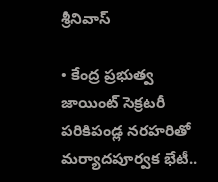శ్రీనివాస్

• కేంద్ర ప్రభుత్వ జాయింట్ సెక్రటరీ పరికిపండ్ల నరహరి‌తో మర్యాదపూర్వక భేటీ..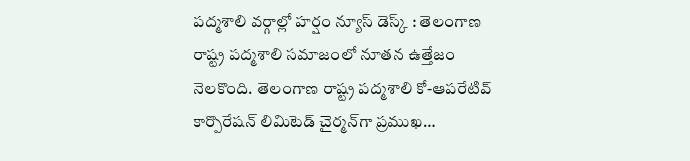పద్మశాలి వర్గాల్లో హర్షం న్యూస్ డెస్క్ : తెలంగాణ రాష్ట్ర పద్మశాలి సమాజంలో నూతన ఉత్తేజం నెలకొంది. తెలంగాణ రాష్ట్ర పద్మశాలి కో-ఆపరేటివ్ కార్పొరేషన్ లిమిటెడ్ చైర్మన్‌గా ప్రముఖ…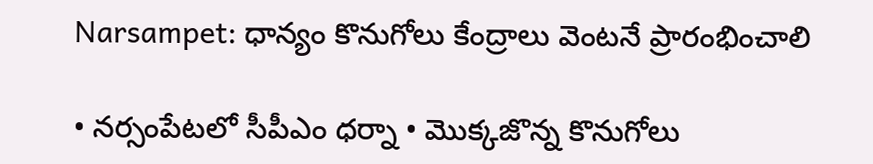Narsampet: ధాన్యం కొనుగోలు కేంద్రాలు వెంటనే ప్రారంభించాలి

• నర్సంపేటలో సీపీఎం ధర్నా • మొక్కజొన్న కొనుగోలు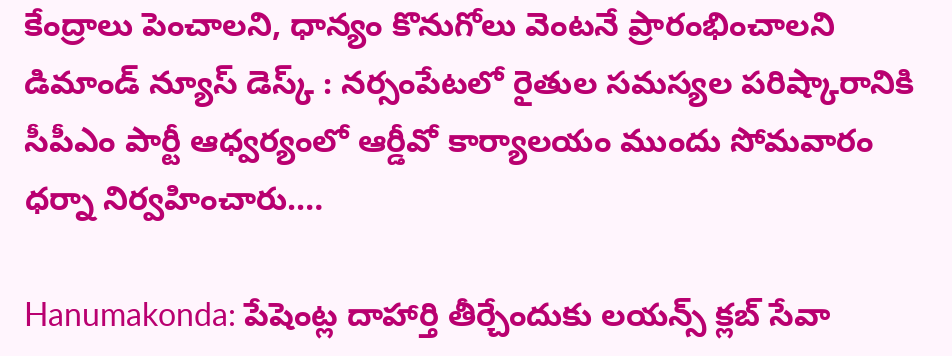కేంద్రాలు పెంచాలని, ధాన్యం కొనుగోలు వెంటనే ప్రారంభించాలని డిమాండ్ న్యూస్ డెస్క్ : నర్సంపేటలో రైతుల సమస్యల పరిష్కారానికి సీపీఎం పార్టీ ఆధ్వర్యంలో ఆర్డీవో కార్యాలయం ముందు సోమవారం ధర్నా నిర్వహించారు.…

Hanumakonda: పేషెంట్ల దాహార్తి తీర్చేందుకు లయన్స్ క్లబ్ సేవా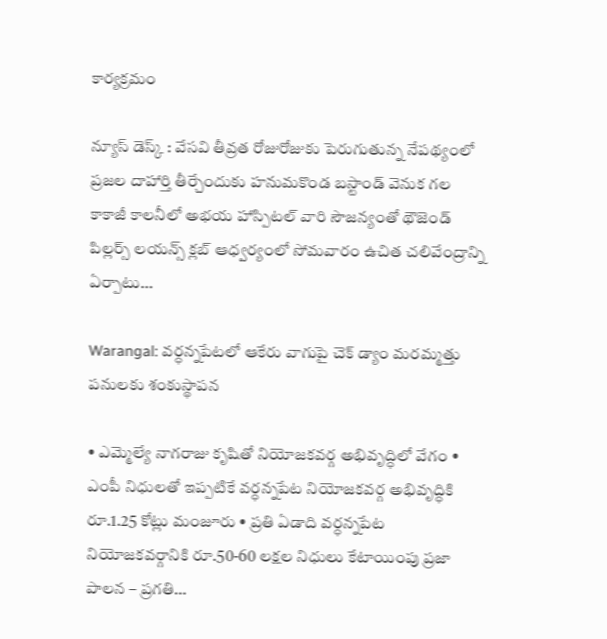కార్యక్రమం

న్యూస్ డెస్క్ : వేసవి తీవ్రత రోజురోజుకు పెరుగుతున్న నేపథ్యంలో ప్రజల దాహార్తి తీర్చేందుకు హనుమకొండ బస్టాండ్ వెనుక గల కాకాజీ కాలనీలో అభయ హాస్పిటల్ వారి సౌజన్యంతో థౌజెండ్ పిల్లర్స్ లయన్స్ క్లబ్ ఆధ్వర్యంలో సోమవారం ఉచిత చలివేంద్రాన్ని ఏర్పాటు…

Warangal: వర్ధన్నపేటలో ఆకేరు వాగుపై చెక్ డ్యాం మరమ్మత్తు పనులకు శంకుస్థాపన

• ఎమ్మెల్యే నాగరాజు కృషితో నియోజకవర్గ అభివృద్ధిలో వేగం • ఎంపీ నిధులతో ఇప్పటికే వర్ధన్నపేట నియోజకవర్గ అభివృద్ధికి రూ.1.25 కోట్లు మంజూరు • ప్రతి ఏడాది వర్ధన్నపేట నియోజకవర్గానికి రూ.50-60 లక్షల నిధులు కేటాయింపు ప్రజా పాలన – ప్రగతి…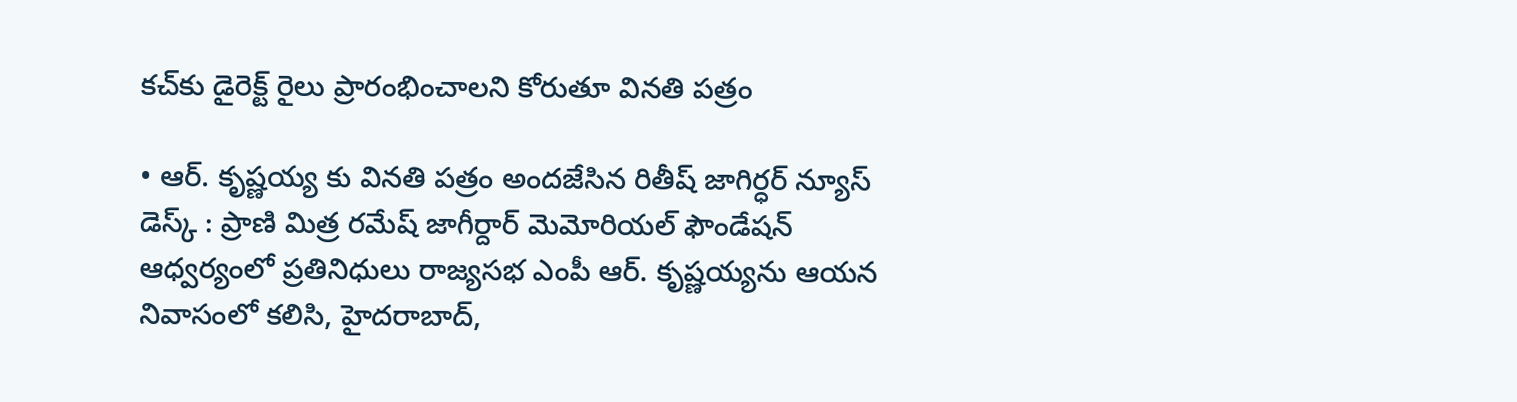కచ్‌కు డైరెక్ట్ రైలు ప్రారంభించాలని కోరుతూ వినతి పత్రం

• ఆర్. కృష్ణయ్య కు వినతి పత్రం అందజేసిన రితీష్ జాగిర్ధర్ న్యూస్ డెస్క్ : ప్రాణి మిత్ర రమేష్ జాగీర్దార్ మెమోరియల్ ఫౌండేషన్ ఆధ్వర్యంలో ప్రతినిధులు రాజ్యసభ ఎంపీ ఆర్. కృష్ణయ్యను ఆయన నివాసంలో కలిసి, హైదరాబాద్,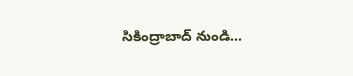సికింద్రాబాద్ నుండి…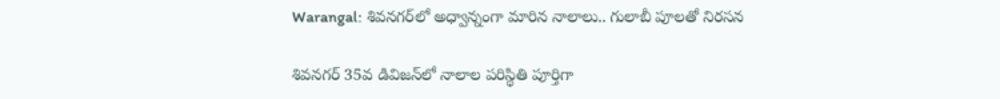Warangal: శివనగర్‌లో అధ్వాన్నంగా మారిన నాలాలు.. గులాబీ పూలతో నిరసన

శివనగర్ 35వ డివిజన్‌లో నాలాల పరిస్థితి పూర్తిగా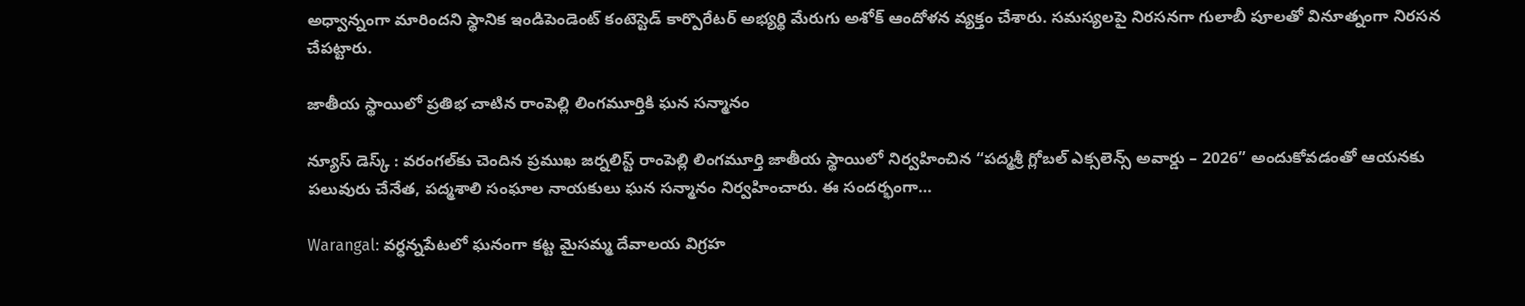అధ్వాన్నంగా మారిందని స్థానిక ఇండిపెండెంట్ కంటెస్టెడ్ కార్పొరేటర్ అభ్యర్థి మేరుగు అశోక్ ఆందోళన వ్యక్తం చేశారు. సమస్యలపై నిరసనగా గులాబీ పూలతో వినూత్నంగా నిరసన చేపట్టారు.

జాతీయ స్థాయిలో ప్రతిభ చాటిన రాంపెల్లి లింగమూర్తికి ఘన సన్మానం

న్యూస్ డెస్క్ : వరంగల్‌కు చెందిన ప్రముఖ జర్నలిస్ట్ రాంపెల్లి లింగమూర్తి జాతీయ స్థాయిలో నిర్వహించిన “పద్మశ్రీ గ్లోబల్ ఎక్సలెన్స్ అవార్డు – 2026” అందుకోవడంతో ఆయనకు పలువురు చేనేత, పద్మశాలి సంఘాల నాయకులు ఘన సన్మానం నిర్వహించారు. ఈ సందర్భంగా…

Warangal: వర్ధన్నపేటలో ఘనంగా కట్ట మైసమ్మ దేవాలయ విగ్రహ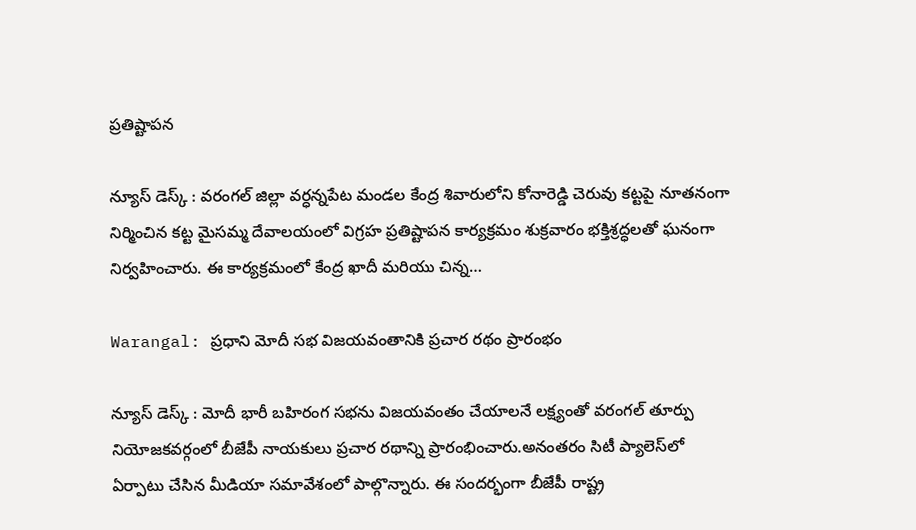ప్రతిష్టాపన

న్యూస్ డెస్క్ : వరంగల్ జిల్లా వర్ధన్నపేట మండల కేంద్ర శివారులోని కోనారెడ్డి చెరువు కట్టపై నూతనంగా నిర్మించిన కట్ట మైసమ్మ దేవాలయంలో విగ్రహ ప్రతిష్టాపన కార్యక్రమం శుక్రవారం భక్తిశ్రద్ధలతో ఘనంగా నిర్వహించారు. ఈ కార్యక్రమంలో కేంద్ర ఖాదీ మరియు చిన్న…

Warangal: ప్రధాని మోదీ సభ విజయవంతానికి ప్రచార రథం ప్రారంభం

న్యూస్ డెస్క్ : మోదీ భారీ బహిరంగ సభను విజయవంతం చేయాలనే లక్ష్యంతో వరంగల్ తూర్పు నియోజకవర్గంలో బీజేపీ నాయకులు ప్రచార రథాన్ని ప్రారంభించారు.అనంతరం సిటీ ప్యాలెస్‌లో ఏర్పాటు చేసిన మీడియా సమావేశంలో పాల్గొన్నారు. ఈ సందర్భంగా బీజేపీ రాష్ట్ర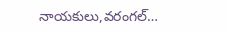నాయకులు,వరంగల్…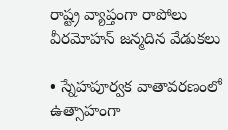రాష్ట్ర వ్యాప్తంగా రాపోలు వీరమోహన్ జన్మదిన వేడుకలు

• స్నేహపూర్వక వాతావరణంలో ఉత్సాహంగా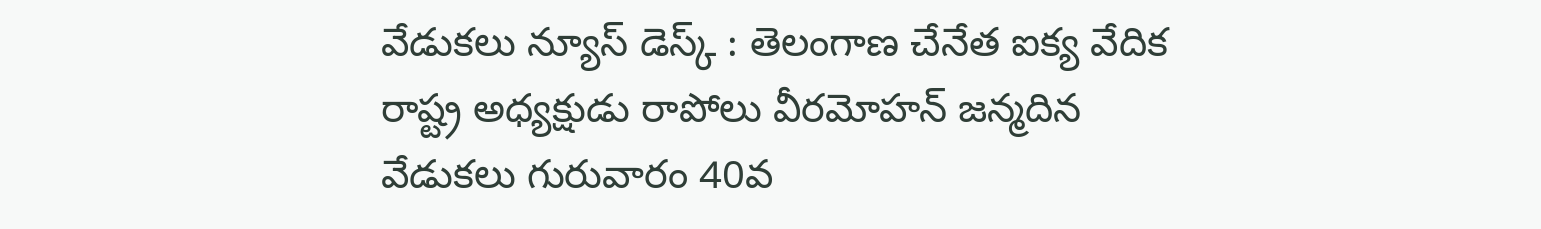వేడుకలు న్యూస్ డెస్క్ : తెలంగాణ చేనేత ఐక్య వేదిక రాష్ట్ర అధ్యక్షుడు రాపోలు వీరమోహన్ జన్మదిన వేడుకలు గురువారం 40వ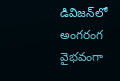డివిజన్‌లో అంగరంగ వైభవంగా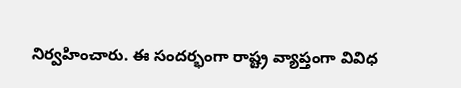నిర్వహించారు. ఈ సందర్భంగా రాష్ట్ర వ్యాప్తంగా వివిధ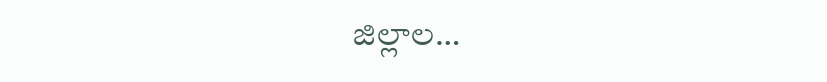జిల్లాల…